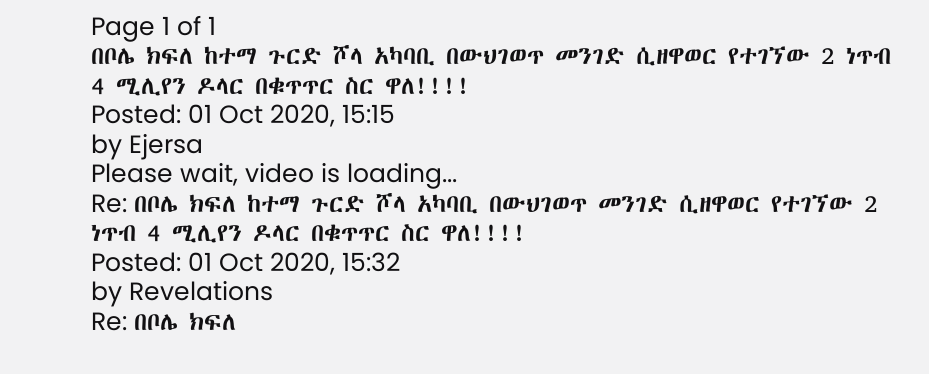Page 1 of 1
በቦሌ ክፍለ ከተማ ጉርድ ሾላ አካባቢ በውህገወጥ መንገድ ሲዘዋወር የተገኘው 2 ነጥብ 4 ሚሊየን ዶላር በቁጥጥር ስር ዋለ!!!!
Posted: 01 Oct 2020, 15:15
by Ejersa
Please wait, video is loading...
Re: በቦሌ ክፍለ ከተማ ጉርድ ሾላ አካባቢ በውህገወጥ መንገድ ሲዘዋወር የተገኘው 2 ነጥብ 4 ሚሊየን ዶላር በቁጥጥር ስር ዋለ!!!!
Posted: 01 Oct 2020, 15:32
by Revelations
Re: በቦሌ ክፍለ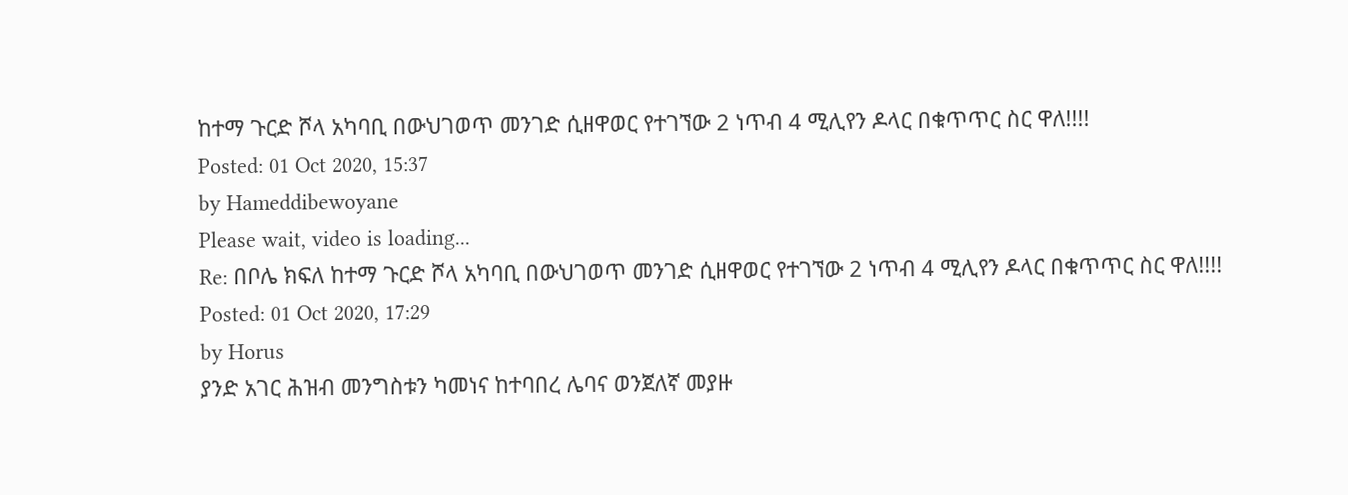ከተማ ጉርድ ሾላ አካባቢ በውህገወጥ መንገድ ሲዘዋወር የተገኘው 2 ነጥብ 4 ሚሊየን ዶላር በቁጥጥር ስር ዋለ!!!!
Posted: 01 Oct 2020, 15:37
by Hameddibewoyane
Please wait, video is loading...
Re: በቦሌ ክፍለ ከተማ ጉርድ ሾላ አካባቢ በውህገወጥ መንገድ ሲዘዋወር የተገኘው 2 ነጥብ 4 ሚሊየን ዶላር በቁጥጥር ስር ዋለ!!!!
Posted: 01 Oct 2020, 17:29
by Horus
ያንድ አገር ሕዝብ መንግስቱን ካመነና ከተባበረ ሌባና ወንጀለኛ መያዙ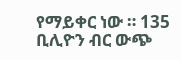የማይቀር ነው ። 135 ቢሊዮን ብር ውጭ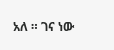አለ ። ገና ነው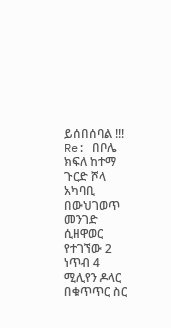ይሰበሰባል !!!
Re: በቦሌ ክፍለ ከተማ ጉርድ ሾላ አካባቢ በውህገወጥ መንገድ ሲዘዋወር የተገኘው 2 ነጥብ 4 ሚሊየን ዶላር በቁጥጥር ስር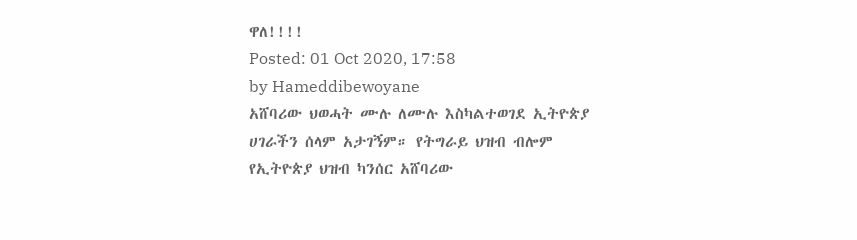ዋለ!!!!
Posted: 01 Oct 2020, 17:58
by Hameddibewoyane
አሸባሪው ህወሓት ሙሉ ለሙሉ እስካልተወገደ ኢትዮጵያ ሀገራችን ሰላም አታገኝም። የትግራይ ህዝብ ብሎም የኢትዮጵያ ህዝብ ካንሰር አሸባሪው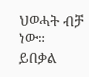ህወሓት ብቻ ነው።
ይበቃል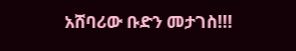አሸባሪው ቡድን መታገስ!!!